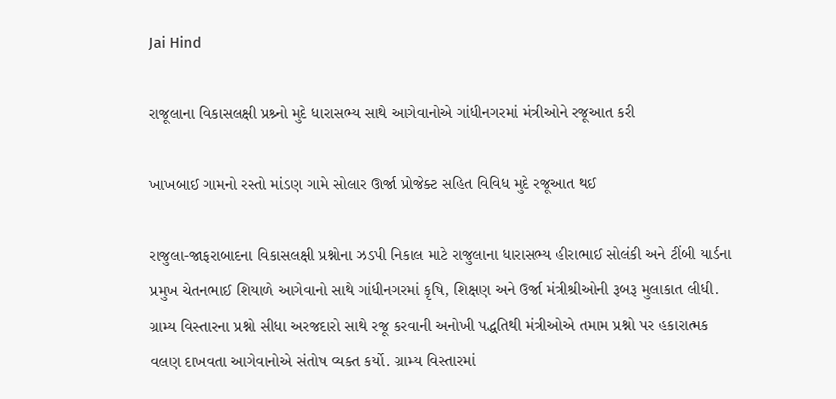Jai Hind

રાજૂલાના વિકાસલક્ષી પ્રશ્ર્નો મુદે ધારાસભ્ય સાથે આગેવાનોએ ગાંધીનગરમાં મંત્રીઓને રજૂઆત કરી

ખાખબાઈ ગામનો રસ્તો માંડણ ગામે સોલાર ઊર્જા પ્રોજેક્ટ સહિત વિવિધ મુદે રજૂઆત થઈ

રાજુલા-જાફરાબાદના વિકાસલક્ષી પ્રશ્નોના ઝડપી નિકાલ માટે રાજુલાના ધારાસભ્ય હીરાભાઈ સોલંકી અને ટીંબી યાર્ડના પ્રમુખ ચેતનભાઈ શિયાળે આગેવાનો સાથે ગાંધીનગરમાં કૃષિ, શિક્ષણ અને ઉર્જા મંત્રીશ્રીઓની રૂબરૂ મુલાકાત લીધી. ગ્રામ્ય વિસ્તારના પ્રશ્નો સીધા અરજદારો સાથે રજૂ કરવાની અનોખી પદ્ધતિથી મંત્રીઓએ તમામ પ્રશ્નો પર હકારાત્મક વલણ દાખવતા આગેવાનોએ સંતોષ વ્યક્ત કર્યો. ગ્રામ્ય વિસ્તારમાં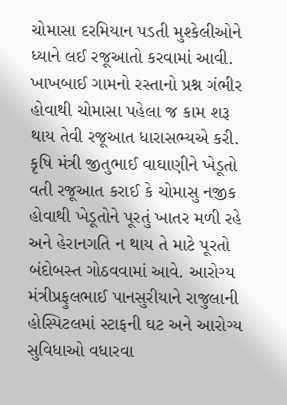ચોમાસા દરમિયાન પડતી મુશ્કેલીઓને ધ્યાને લઈ રજૂઆતો કરવામાં આવી. ખાખબાઈ ગામનો રસ્તાનો પ્રશ્ન ગંભીર હોવાથી ચોમાસા પહેલા જ કામ શરૂ થાય તેવી રજૂઆત ધારાસભ્યએ કરી. કૃષિ મંત્રી જીતુભાઈ વાઘાણીને ખેડૂતો વતી રજૂઆત કરાઈ કે ચોમાસુ નજીક હોવાથી ખેડૂતોને પૂરતું ખાતર મળી રહે અને હેરાનગતિ ન થાય તે માટે પૂરતો બંદોબસ્ત ગોઠવવામાં આવે. આરોગ્ય મંત્રીપ્રફુલભાઈ પાનસુરીયાને રાજુલાની હોસ્પિટલમાં સ્ટાફની ઘટ અને આરોગ્ય સુવિધાઓ વધારવા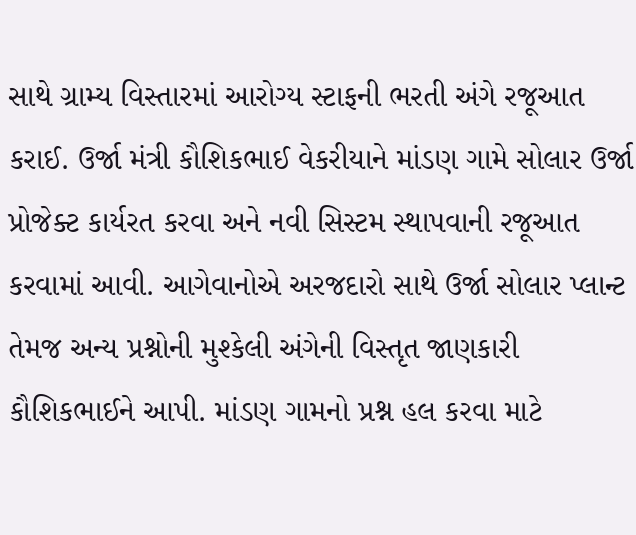સાથે ગ્રામ્ય વિસ્તારમાં આરોગ્ય સ્ટાફની ભરતી અંગે રજૂઆત કરાઈ. ઉર્જા મંત્રી કૌશિકભાઈ વેકરીયાને માંડણ ગામે સોલાર ઉર્જા પ્રોજેક્ટ કાર્યરત કરવા અને નવી સિસ્ટમ સ્થાપવાની રજૂઆત કરવામાં આવી. આગેવાનોએ અરજદારો સાથે ઉર્જા સોલાર પ્લાન્ટ તેમજ અન્ય પ્રશ્નોની મુશ્કેલી અંગેની વિસ્તૃત જાણકારી કૌશિકભાઈને આપી. માંડણ ગામનો પ્રશ્ન હલ કરવા માટે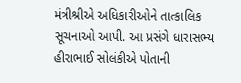મંત્રીશ્રીએ અધિકારીઓને તાત્કાલિક સૂચનાઓ આપી. આ પ્રસંગે ધારાસભ્ય હીરાભાઈ સોલંકીએ પોતાની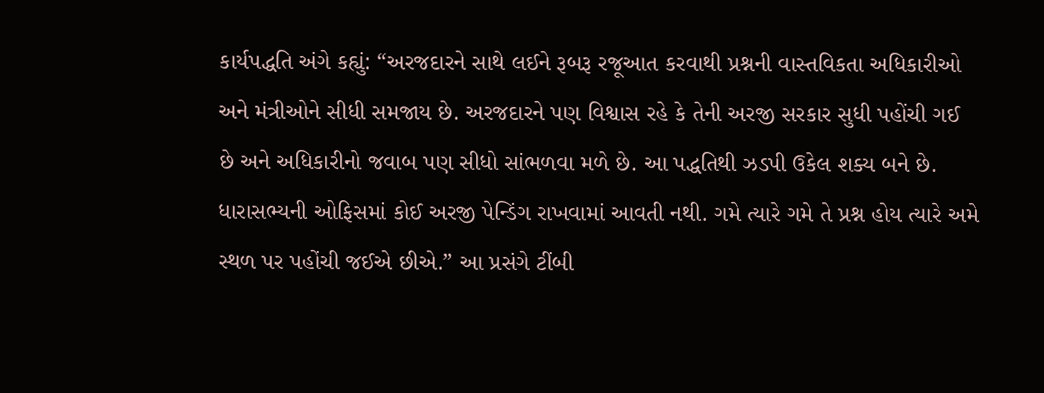કાર્યપદ્ધતિ અંગે કહ્યું: “અરજદારને સાથે લઈને રૂબરૂ રજૂઆત કરવાથી પ્રશ્નની વાસ્તવિકતા અધિકારીઓ અને મંત્રીઓને સીધી સમજાય છે. અરજદારને પણ વિશ્વાસ રહે કે તેની અરજી સરકાર સુધી પહોંચી ગઈ છે અને અધિકારીનો જવાબ પણ સીધો સાંભળવા મળે છે. આ પદ્ધતિથી ઝડપી ઉકેલ શક્ય બને છે. ધારાસભ્યની ઓફિસમાં કોઈ અરજી પેન્ડિંગ રાખવામાં આવતી નથી. ગમે ત્યારે ગમે તે પ્રશ્ન હોય ત્યારે અમે સ્થળ પર પહોંચી જઈએ છીએ.” આ પ્રસંગે ટીંબી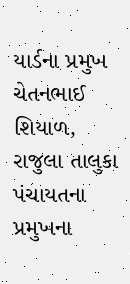યાર્ડના પ્રમુખ ચેતનભાઈ શિયાળ, રાજુલા તાલુકા પંચાયતના પ્રમુખના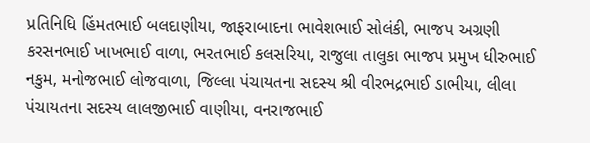પ્રતિનિધિ હિંમતભાઈ બલદાણીયા, જાફરાબાદના ભાવેશભાઈ સોલંકી, ભાજપ અગ્રણી કરસનભાઈ ખાખભાઈ વાળા, ભરતભાઈ કલસરિયા, રાજુલા તાલુકા ભાજપ પ્રમુખ ધીરુભાઈ નકુમ, મનોજભાઈ લોજવાળા, જિલ્લા પંચાયતના સદસ્ય શ્રી વીરભદ્રભાઈ ડાભીયા, લીલા પંચાયતના સદસ્ય લાલજીભાઈ વાણીયા, વનરાજભાઈ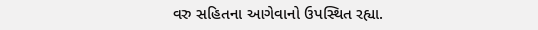વરુ સહિતના આગેવાનો ઉપસ્થિત રહ્યા.